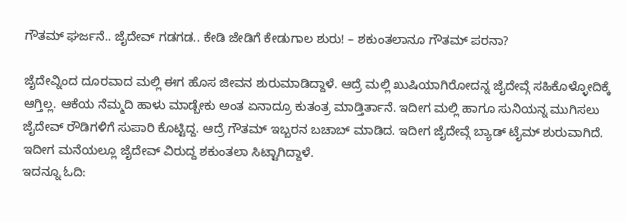ಗೌತಮ್ ಘರ್ಜನೆ.. ಜೈದೇವ್ ಗಡಗಡ.. ಕೇಡಿ ಜೇಡಿಗೆ ಕೇಡುಗಾಲ ಶುರು! – ಶಕುಂತಲಾನೂ ಗೌತಮ್ ಪರನಾ?

ಜೈದೇವ್ನಿಂದ ದೂರವಾದ ಮಲ್ಲಿ ಈಗ ಹೊಸ ಜೀವನ ಶುರುಮಾಡಿದ್ದಾಳೆ. ಆದ್ರೆ ಮಲ್ಲಿ ಖುಷಿಯಾಗಿರೋದನ್ನ ಜೈದೇವ್ಗೆ ಸಹಿಕೊಳ್ಳೋದಿಕ್ಕೆ ಆಗ್ತಿಲ್ಲ. ಆಕೆಯ ನೆಮ್ಮದಿ ಹಾಳು ಮಾಡ್ಬೇಕು ಅಂತ ಏನಾದ್ರೂ ಕುತಂತ್ರ ಮಾಡ್ತಿರ್ತಾನೆ. ಇದೀಗ ಮಲ್ಲಿ ಹಾಗೂ ಸುನಿಯನ್ನ ಮುಗಿಸಲು ಜೈದೇವ್ ರೌಡಿಗಳಿಗೆ ಸುಪಾರಿ ಕೊಟ್ಟಿದ್ದ. ಆದ್ರೆ ಗೌತಮ್ ಇಬ್ಬರನ ಬಚಾಬ್ ಮಾಡಿದ. ಇದೀಗ ಜೈದೇವ್ಗೆ ಬ್ಯಾಡ್ ಟೈಮ್ ಶುರುವಾಗಿದೆ. ಇದೀಗ ಮನೆಯಲ್ಲೂ ಜೈದೇವ್ ವಿರುದ್ದ ಶಕುಂತಲಾ ಸಿಟ್ಟಾಗಿದ್ದಾಳೆ.
ಇದನ್ನೂ ಓದಿ: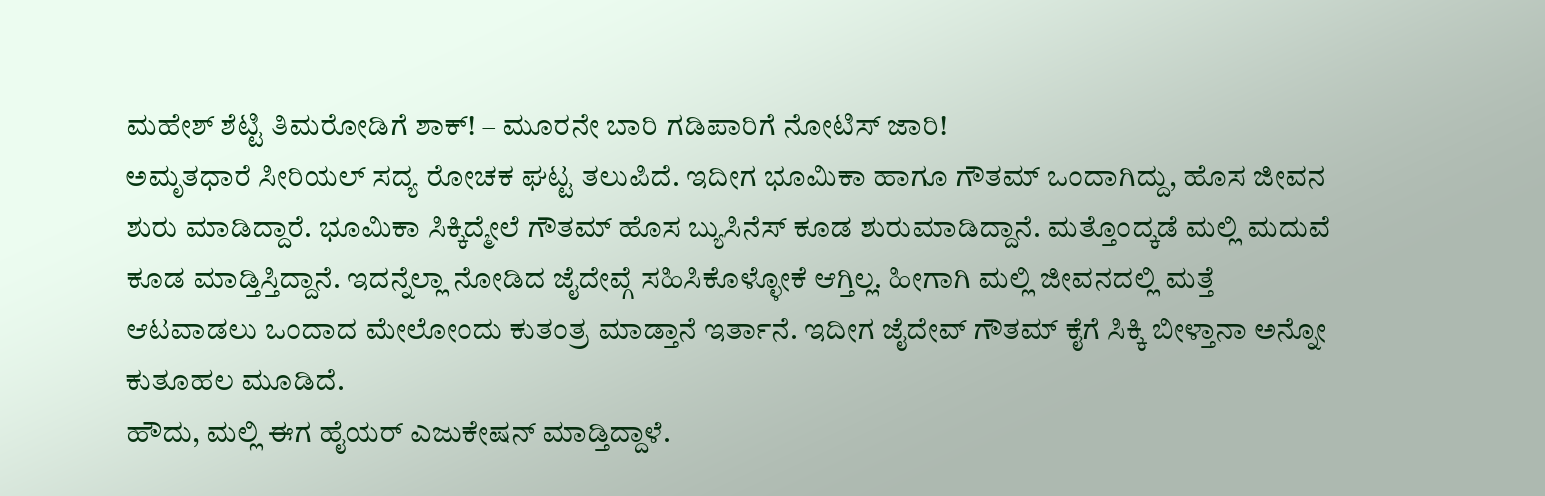ಮಹೇಶ್ ಶೆಟ್ಟಿ ತಿಮರೋಡಿಗೆ ಶಾಕ್! – ಮೂರನೇ ಬಾರಿ ಗಡಿಪಾರಿಗೆ ನೋಟಿಸ್ ಜಾರಿ!
ಅಮೃತಧಾರೆ ಸೀರಿಯಲ್ ಸದ್ಯ ರೋಚಕ ಘಟ್ಟ ತಲುಪಿದೆ. ಇದೀಗ ಭೂಮಿಕಾ ಹಾಗೂ ಗೌತಮ್ ಒಂದಾಗಿದ್ದು, ಹೊಸ ಜೀವನ ಶುರು ಮಾಡಿದ್ದಾರೆ. ಭೂಮಿಕಾ ಸಿಕ್ಕಿದ್ಮೇಲೆ ಗೌತಮ್ ಹೊಸ ಬ್ಯುಸಿನೆಸ್ ಕೂಡ ಶುರುಮಾಡಿದ್ದಾನೆ. ಮತ್ತೊಂದ್ಕಡೆ ಮಲ್ಲಿ ಮದುವೆ ಕೂಡ ಮಾಡ್ತಿಸ್ತಿದ್ದಾನೆ. ಇದನ್ನೆಲ್ಲಾ ನೋಡಿದ ಜೈದೇವ್ಗೆ ಸಹಿಸಿಕೊಳ್ಳೋಕೆ ಆಗ್ತಿಲ್ಲ. ಹೀಗಾಗಿ ಮಲ್ಲಿ ಜೀವನದಲ್ಲಿ ಮತ್ತೆ ಆಟವಾಡಲು ಒಂದಾದ ಮೇಲೋಂದು ಕುತಂತ್ರ ಮಾಡ್ತಾನೆ ಇರ್ತಾನೆ. ಇದೀಗ ಜೈದೇವ್ ಗೌತಮ್ ಕೈಗೆ ಸಿಕ್ಕಿ ಬೀಳ್ತಾನಾ ಅನ್ನೋ ಕುತೂಹಲ ಮೂಡಿದೆ.
ಹೌದು, ಮಲ್ಲಿ ಈಗ ಹೈಯರ್ ಎಜುಕೇಷನ್ ಮಾಡ್ತಿದ್ದಾಳೆ.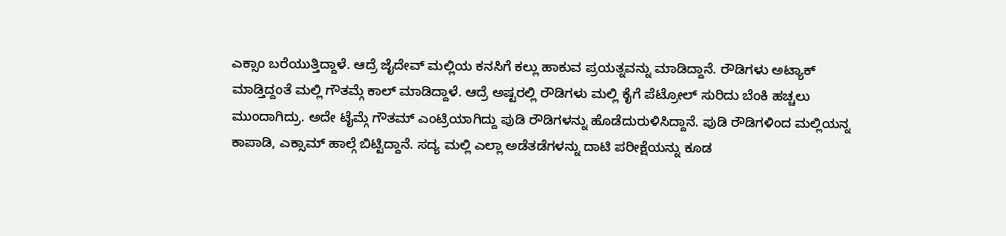ಎಕ್ಸಾಂ ಬರೆಯುತ್ತಿದ್ದಾಳೆ. ಆದ್ರೆ ಜೈದೇವ್ ಮಲ್ಲಿಯ ಕನಸಿಗೆ ಕಲ್ಲು ಹಾಕುವ ಪ್ರಯತ್ನವನ್ನು ಮಾಡಿದ್ದಾನೆ. ರೌಡಿಗಳು ಅಟ್ಯಾಕ್ ಮಾಡ್ತಿದ್ದಂತೆ ಮಲ್ಲಿ ಗೌತಮ್ಗೆ ಕಾಲ್ ಮಾಡಿದ್ದಾಳೆ. ಆದ್ರೆ ಅಷ್ಟರಲ್ಲಿ ರೌಡಿಗಳು ಮಲ್ಲಿ ಕೈಗೆ ಪೆಟ್ರೋಲ್ ಸುರಿದು ಬೆಂಕಿ ಹಚ್ಚಲು ಮುಂದಾಗಿದ್ರು. ಅದೇ ಟೈಮ್ಗೆ ಗೌತಮ್ ಎಂಟ್ರಿಯಾಗಿದ್ದು ಪುಡಿ ರೌಡಿಗಳನ್ನು ಹೊಡೆದುರುಳಿಸಿದ್ದಾನೆ. ಪುಡಿ ರೌಡಿಗಳಿಂದ ಮಲ್ಲಿಯನ್ನ ಕಾಪಾಡಿ, ಎಕ್ಸಾಮ್ ಹಾಲ್ಗೆ ಬಿಟ್ಟಿದ್ದಾನೆ. ಸದ್ಯ ಮಲ್ಲಿ ಎಲ್ಲಾ ಅಡೆತಡೆಗಳನ್ನು ದಾಟಿ ಪರೀಕ್ಷೆಯನ್ನು ಕೂಡ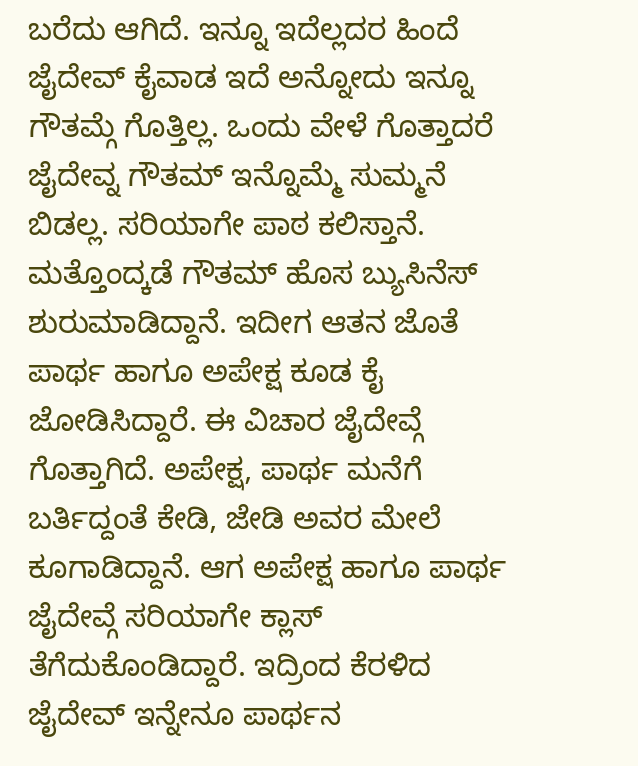ಬರೆದು ಆಗಿದೆ. ಇನ್ನೂ ಇದೆಲ್ಲದರ ಹಿಂದೆ ಜೈದೇವ್ ಕೈವಾಡ ಇದೆ ಅನ್ನೋದು ಇನ್ನೂ ಗೌತಮ್ಗೆ ಗೊತ್ತಿಲ್ಲ. ಒಂದು ವೇಳೆ ಗೊತ್ತಾದರೆ ಜೈದೇವ್ನ ಗೌತಮ್ ಇನ್ನೊಮ್ಮೆ ಸುಮ್ಮನೆ ಬಿಡಲ್ಲ. ಸರಿಯಾಗೇ ಪಾಠ ಕಲಿಸ್ತಾನೆ.
ಮತ್ತೊಂದ್ಕಡೆ ಗೌತಮ್ ಹೊಸ ಬ್ಯುಸಿನೆಸ್ ಶುರುಮಾಡಿದ್ದಾನೆ. ಇದೀಗ ಆತನ ಜೊತೆ ಪಾರ್ಥ ಹಾಗೂ ಅಪೇಕ್ಷ ಕೂಡ ಕೈ ಜೋಡಿಸಿದ್ದಾರೆ. ಈ ವಿಚಾರ ಜೈದೇವ್ಗೆ ಗೊತ್ತಾಗಿದೆ. ಅಪೇಕ್ಷ, ಪಾರ್ಥ ಮನೆಗೆ ಬರ್ತಿದ್ದಂತೆ ಕೇಡಿ, ಜೇಡಿ ಅವರ ಮೇಲೆ ಕೂಗಾಡಿದ್ದಾನೆ. ಆಗ ಅಪೇಕ್ಷ ಹಾಗೂ ಪಾರ್ಥ ಜೈದೇವ್ಗೆ ಸರಿಯಾಗೇ ಕ್ಲಾಸ್ ತೆಗೆದುಕೊಂಡಿದ್ದಾರೆ. ಇದ್ರಿಂದ ಕೆರಳಿದ ಜೈದೇವ್ ಇನ್ನೇನೂ ಪಾರ್ಥನ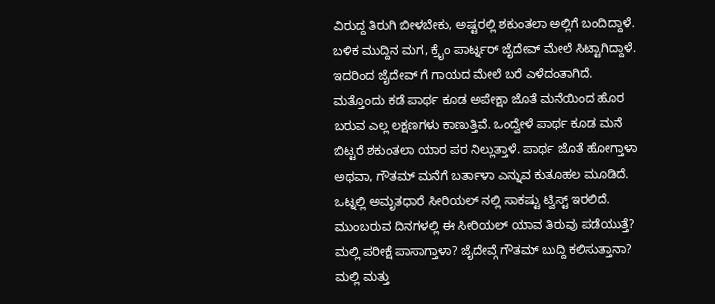ವಿರುದ್ದ ತಿರುಗಿ ಬೀಳಬೇಕು, ಅಷ್ಟರಲ್ಲಿ ಶಕುಂತಲಾ ಅಲ್ಲಿಗೆ ಬಂದಿದ್ದಾಳೆ. ಬಳಿಕ ಮುದ್ದಿನ ಮಗ, ಕ್ರೈಂ ಪಾರ್ಟ್ನರ್ ಜೈದೇವ್ ಮೇಲೆ ಸಿಟ್ಟಾಗಿದ್ದಾಳೆ. ಇದರಿಂದ ಜೈದೇವ್ ಗೆ ಗಾಯದ ಮೇಲೆ ಬರೆ ಎಳೆದಂತಾಗಿದೆ. ಮತ್ತೊಂದು ಕಡೆ ಪಾರ್ಥ ಕೂಡ ಅಪೇಕ್ಷಾ ಜೊತೆ ಮನೆಯಿಂದ ಹೊರ ಬರುವ ಎಲ್ಲ ಲಕ್ಷಣಗಳು ಕಾಣುತ್ತಿವೆ. ಒಂದ್ವೇಳೆ ಪಾರ್ಥ ಕೂಡ ಮನೆ ಬಿಟ್ಟರೆ ಶಕುಂತಲಾ ಯಾರ ಪರ ನಿಲ್ಲುತ್ತಾಳೆ. ಪಾರ್ಥ ಜೊತೆ ಹೋಗ್ತಾಳಾ ಅಥವಾ, ಗೌತಮ್ ಮನೆಗೆ ಬರ್ತಾಳಾ ಎನ್ನುವ ಕುತೂಹಲ ಮೂಡಿದೆ. ಒಟ್ನಲ್ಲಿ ಅಮೃತಧಾರೆ ಸೀರಿಯಲ್ ನಲ್ಲಿ ಸಾಕಷ್ಟು ಟ್ವಿಸ್ಟ್ ಇರಲಿದೆ. ಮುಂಬರುವ ದಿನಗಳಲ್ಲಿ ಈ ಸೀರಿಯಲ್ ಯಾವ ತಿರುವು ಪಡೆಯುತ್ತೆ? ಮಲ್ಲಿ ಪರೀಕ್ಷೆ ಪಾಸಾಗ್ತಾಳಾ? ಜೈದೇವ್ಗೆ ಗೌತಮ್ ಬುದ್ದಿ ಕಲಿಸುತ್ತಾನಾ? ಮಲ್ಲಿ ಮತ್ತು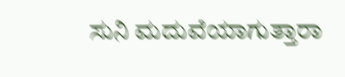ಸುನಿ ಮದುವೆಯಾಗುತ್ತಾರಾ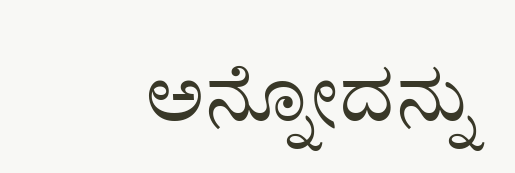ಅನ್ನೋದನ್ನು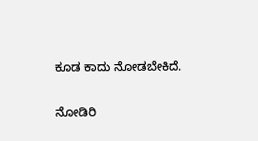ಕೂಡ ಕಾದು ನೋಡಬೇಕಿದೆ.

ನೋಡಿರಿ